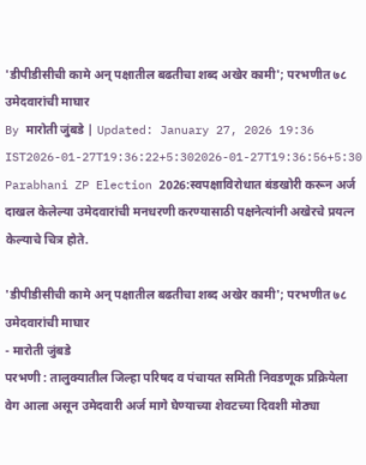'डीपीडीसीची कामे अन् पक्षातील बढतीचा शब्द अखेर कामी'; परभणीत ७८ उमेदवारांची माघार
By मारोती जुंबडे | Updated: January 27, 2026 19:36 IST2026-01-27T19:36:22+5:302026-01-27T19:36:56+5:30
Parabhani ZP Election 2026:स्वपक्षाविरोधात बंडखोरी करून अर्ज दाखल केलेल्या उमेदवारांची मनधरणी करण्यासाठी पक्षनेत्यांनी अखेरचे प्रयत्न केल्याचे चित्र होते.

'डीपीडीसीची कामे अन् पक्षातील बढतीचा शब्द अखेर कामी'; परभणीत ७८ उमेदवारांची माघार
- मारोती जुंबडे
परभणी : तालुक्यातील जिल्हा परिषद व पंचायत समिती निवडणूक प्रक्रियेला वेग आला असून उमेदवारी अर्ज मागे घेण्याच्या शेवटच्या दिवशी मोठ्या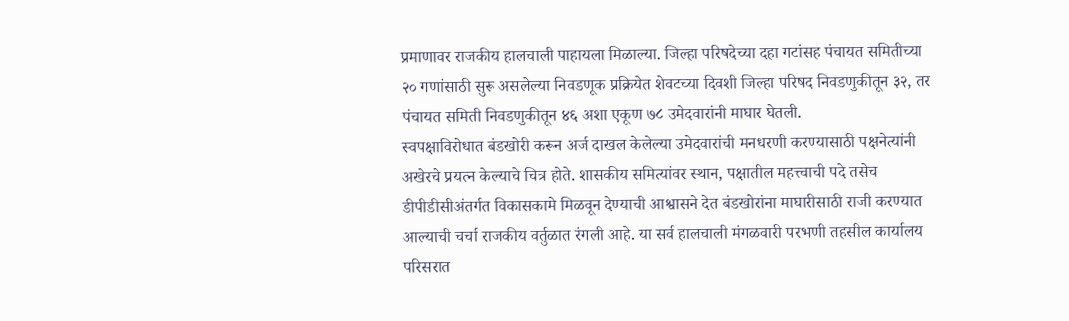प्रमाणावर राजकीय हालचाली पाहायला मिळाल्या. जिल्हा परिषदेच्या दहा गटांसह पंचायत समितीच्या २० गणांसाठी सुरू असलेल्या निवडणूक प्रक्रियेत शेवटच्या दिवशी जिल्हा परिषद निवडणुकीतून ३२, तर पंचायत समिती निवडणुकीतून ४६ अशा एकूण ७८ उमेदवारांनी माघार घेतली.
स्वपक्षाविरोधात बंडखोरी करून अर्ज दाखल केलेल्या उमेदवारांची मनधरणी करण्यासाठी पक्षनेत्यांनी अखेरचे प्रयत्न केल्याचे चित्र होते. शासकीय समित्यांवर स्थान, पक्षातील महत्त्वाची पदे तसेच डीपीडीसीअंतर्गत विकासकामे मिळवून देण्याची आश्वासने देत बंडखोरांना माघारीसाठी राजी करण्यात आल्याची चर्चा राजकीय वर्तुळात रंगली आहे. या सर्व हालचाली मंगळवारी परभणी तहसील कार्यालय परिसरात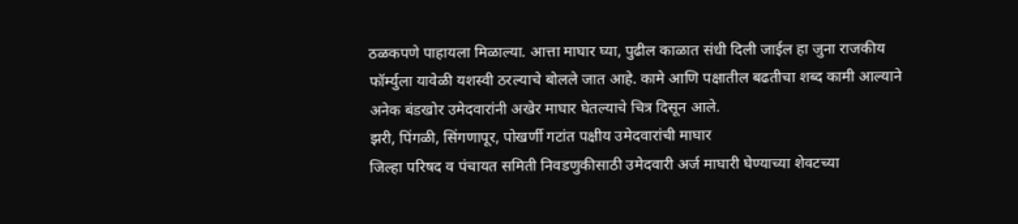ठळकपणे पाहायला मिळाल्या. आत्ता माघार घ्या, पुढील काळात संधी दिली जाईल हा जुना राजकीय फॉर्म्युला यावेळी यशस्वी ठरल्याचे बोलले जात आहे. कामे आणि पक्षातील बढतीचा शब्द कामी आल्याने अनेक बंडखोर उमेदवारांनी अखेर माघार घेतल्याचे चित्र दिसून आले.
झरी, पिंगळी, सिंगणापूर, पोखर्णी गटांत पक्षीय उमेदवारांची माघार
जिल्हा परिषद व पंचायत समिती निवडणुकीसाठी उमेदवारी अर्ज माघारी घेण्याच्या शेवटच्या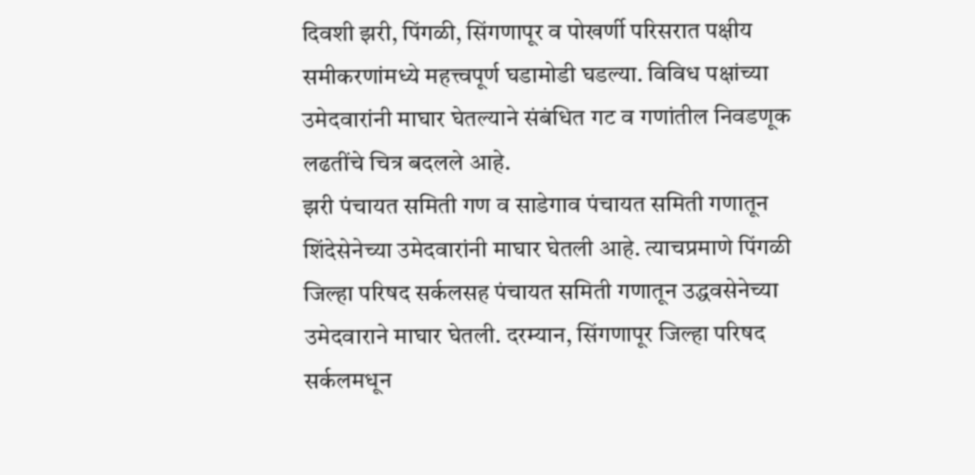दिवशी झरी, पिंगळी, सिंगणापूर व पोखर्णी परिसरात पक्षीय समीकरणांमध्ये महत्त्वपूर्ण घडामोडी घडल्या. विविध पक्षांच्या उमेदवारांनी माघार घेतल्याने संबंधित गट व गणांतील निवडणूक लढतींचे चित्र बदलले आहे.
झरी पंचायत समिती गण व साडेगाव पंचायत समिती गणातून शिंदेसेनेच्या उमेदवारांनी माघार घेतली आहे. त्याचप्रमाणे पिंगळी जिल्हा परिषद सर्कलसह पंचायत समिती गणातून उद्धवसेनेच्या उमेदवाराने माघार घेतली. दरम्यान, सिंगणापूर जिल्हा परिषद सर्कलमधून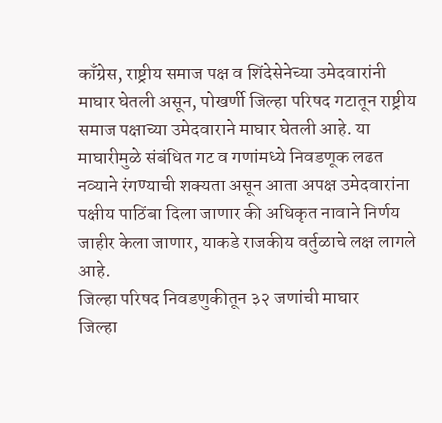काँग्रेस, राष्ट्रीय समाज पक्ष व शिंदेसेनेच्या उमेदवारांनी माघार घेतली असून, पोखर्णी जिल्हा परिषद गटातून राष्ट्रीय समाज पक्षाच्या उमेदवाराने माघार घेतली आहे. या माघारीमुळे संबंधित गट व गणांमध्ये निवडणूक लढत नव्याने रंगण्याची शक्यता असून आता अपक्ष उमेदवारांना पक्षीय पाठिंबा दिला जाणार की अधिकृत नावाने निर्णय जाहीर केला जाणार, याकडे राजकीय वर्तुळाचे लक्ष लागले आहे.
जिल्हा परिषद निवडणुकीतून ३२ जणांची माघार
जिल्हा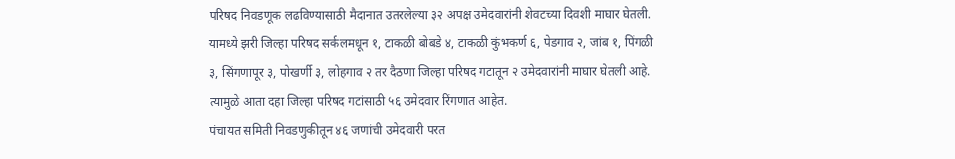परिषद निवडणूक लढविण्यासाठी मैदानात उतरलेल्या ३२ अपक्ष उमेदवारांनी शेवटच्या दिवशी माघार घेतली. यामध्ये झरी जिल्हा परिषद सर्कलमधून १, टाकळी बोबडे ४, टाकळी कुंभकर्ण ६, पेडगाव २, जांब १, पिंगळी ३, सिंगणापूर ३, पोखर्णी ३, लोहगाव २ तर दैठणा जिल्हा परिषद गटातून २ उमेदवारांनी माघार घेतली आहे. त्यामुळे आता दहा जिल्हा परिषद गटांसाठी ५६ उमेदवार रिंगणात आहेत.
पंचायत समिती निवडणुकीतून ४६ जणांची उमेदवारी परत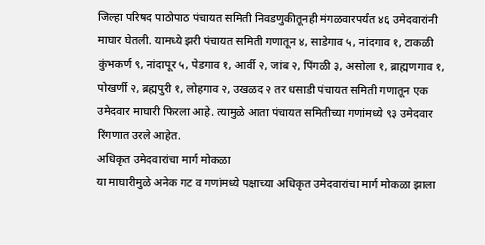जिल्हा परिषद पाठोपाठ पंचायत समिती निवडणुकीतूनही मंगळवारपर्यंत ४६ उमेदवारांनी माघार घेतली. यामध्ये झरी पंचायत समिती गणातून ४, साडेगाव ५, नांदगाव १, टाकळी कुंभकर्ण ९, नांदापूर ५, पेडगाव १, आर्वी २, जांब २, पिंगळी ३, असोला १, ब्राह्मणगाव १, पोखर्णी २, ब्रह्मपुरी १, लोहगाव २, उखळद २ तर धसाडी पंचायत समिती गणातून एक उमेदवार माघारी फिरला आहे. त्यामुळे आता पंचायत समितीच्या गणांमध्ये ९३ उमेदवार रिंगणात उरले आहेत.
अधिकृत उमेदवारांचा मार्ग मोकळा
या माघारीमुळे अनेक गट व गणांमध्ये पक्षाच्या अधिकृत उमेदवारांचा मार्ग मोकळा झाला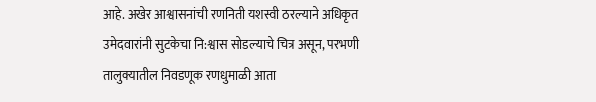आहे. अखेर आश्वासनांची रणनिती यशस्वी ठरल्याने अधिकृत उमेदवारांनी सुटकेचा नि:श्वास सोडल्याचे चित्र असून, परभणी तालुक्यातील निवडणूक रणधुमाळी आता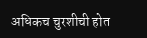अधिकच चुरशीची होत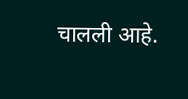चालली आहे.